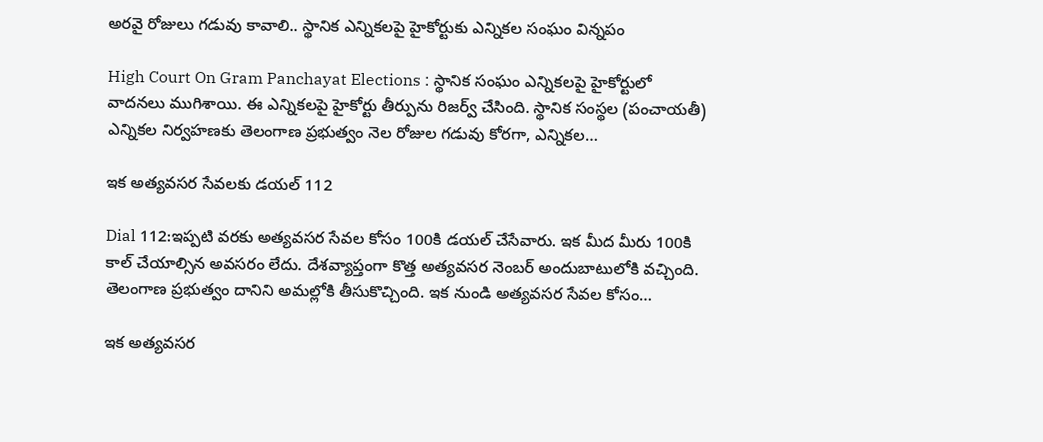అర‌వై రోజులు గ‌డువు కావాలి.. స్థానిక ఎన్నిక‌ల‌పై హైకోర్టుకు ఎన్నిక‌ల సంఘం విన్న‌పం

High Court On Gram Panchayat Elections : స్థానిక సంఘం ఎన్నిక‌ల‌పై హైకోర్టులో వాదనలు ముగిశాయి. ఈ ఎన్నికలపై హైకోర్టు తీర్పును రిజర్వ్‌ చేసింది. స్థానిక సంస్థల (పంచాయతీ) ఎన్నికల నిర్వహణకు తెలంగాణ ప్ర‌భుత్వం నెల రోజుల గడువు కోర‌గా, ఎన్నికల…

ఇక అత్యవసర సేవలకు డయల్ 112

Dial 112:ఇప్పటి వరకు అత్యవసర సేవల కోసం 100కి డయల్ చేసేవారు. ఇక మీద మీరు 100కి కాల్ చేయాల్సిన అవసరం లేదు. దేశవ్యాప్తంగా కొత్త అత్యవసర నెంబర్ అందుబాటులోకి వచ్చింది. తెలంగాణ ప్రభుత్వం దానిని అమల్లోకి తీసుకొచ్చింది. ఇక నుండి అత్యవసర సేవల కోసం…

ఇక అత్యవసర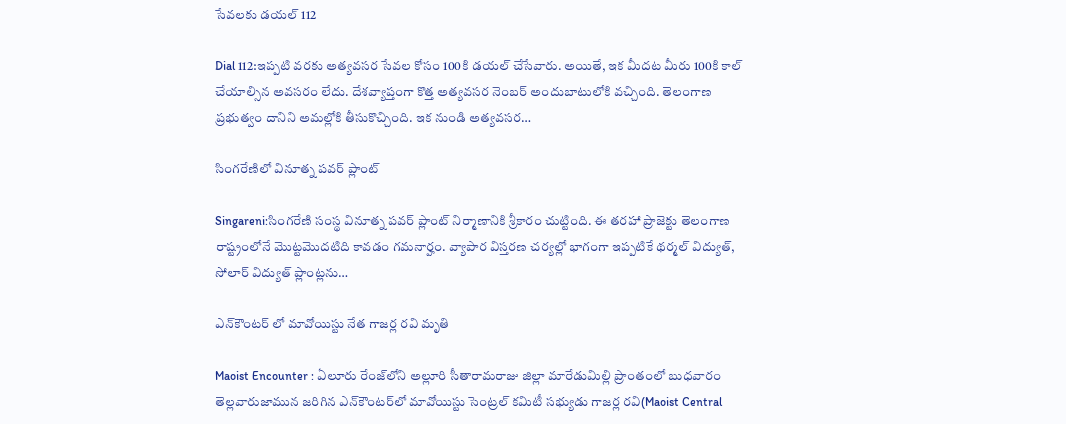సేవలకు డయల్ 112

Dial 112:ఇప్పటి వరకు అత్యవసర సేవల కోసం 100కి డయల్ చేసేవారు. అయితే, ఇక మీదట మీరు 100కి కాల్ చేయాల్సిన అవసరం లేదు. దేశవ్యాప్తంగా కొత్త అత్యవసర నెంబర్ అందుబాటులోకి వచ్చింది. తెలంగాణ ప్రభుత్వం దానిని అమల్లోకి తీసుకొచ్చింది. ఇక నుండి అత్యవసర…

సింగరేణిలో వినూత్న పవర్ ప్లాంట్

Singareni:సింగరేణి సంస్థ వినూత్న పవర్ ప్లాంట్ నిర్మాణానికి శ్రీకారం చుట్టింది. ఈ తరహా ప్రాజెక్టు తెలంగాణ రాష్ట్రంలోనే మొట్టమొదటిది కావడం గమనార్హం. వ్యాపార విస్తరణ చర్యల్లో భాగంగా ఇప్పటికే థర్మల్ విద్యుత్, సోలార్ విద్యుత్ ప్లాంట్లను…

ఎన్‌కౌంటర్ లో మావోయిస్టు నేత‌ గాజర్ల రవి మృతి

Maoist Encounter : ఏలూరు రేంజ్‌లోని అల్లూరి సీతారామరాజు జిల్లా మారేడుమిల్లి ప్రాంతంలో బుధవారం తెల్లవారుజామున జరిగిన ఎన్‌కౌంటర్‌లో మావోయిస్టు సెంట్ర‌ల్ క‌మిటీ స‌భ్యుడు గాజ‌ర్ల ర‌వి(Maoist Central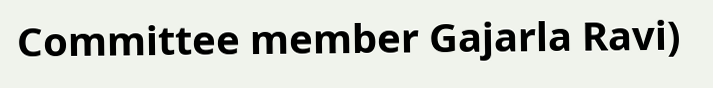Committee member Gajarla Ravi)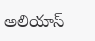అలియాస్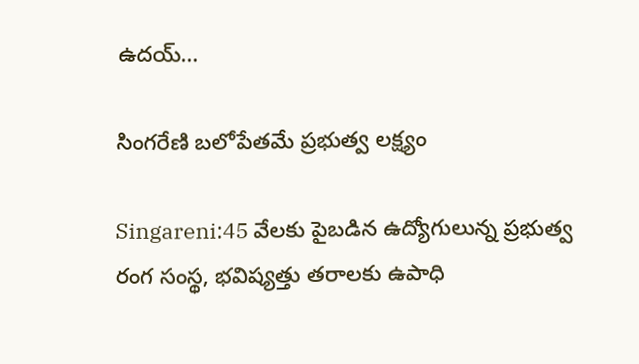ఉద‌య్…

సింగరేణి బలోపేతమే ప్రభుత్వ లక్ష్యం

Singareni:45 వేలకు పైబడిన ఉద్యోగులున్న ప్రభుత్వ రంగ సంస్థ, భవిష్యత్తు తరాలకు ఉపాధి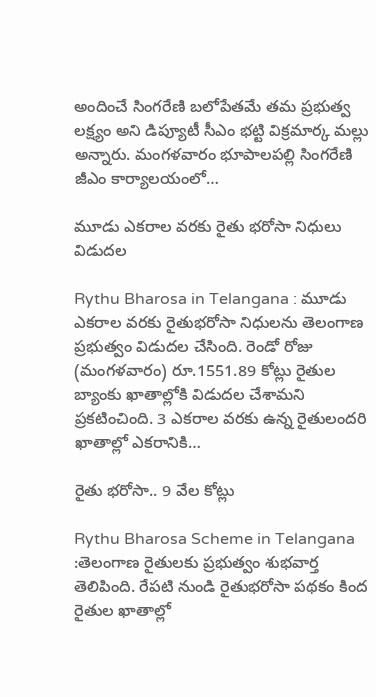అందించే సింగరేణి బలోపేతమే త‌మ‌ ప్రభుత్వ లక్ష్యం అని డిప్యూటీ సీఎం భట్టి విక్రమార్క మల్లు అన్నారు. మంగళవారం భూపాలపల్లి సింగరేణి జీఎం కార్యాలయంలో…

మూడు ఎక‌రాల వ‌ర‌కు రైతు భ‌రోసా నిధులు విడుద‌ల‌

Rythu Bharosa in Telangana : మూడు ఎకరాల వరకు రైతుభరోసా నిధులను తెలంగాణ ప్రభుత్వం విడుదల చేసింది. రెండో రోజు (మంగ‌ళ‌వారం) రూ.1551.89 కోట్లు రైతుల బ్యాంకు ఖాతాల్లోకి విడుదల చేశామని ప్రకటించింది. 3 ఎకరాల వరకు ఉన్న రైతులందరి ఖాతాల్లో ఎకరానికి…

రైతు భ‌రోసా.. 9 వేల కోట్లు

Rythu Bharosa Scheme in Telangana :తెలంగాణ రైతుల‌కు ప్రభుత్వం శుభవార్త తెలిపింది. రేపటి నుండి రైతుభరోసా పథకం కింద రైతుల ఖాతాల్లో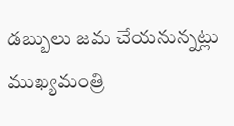డబ్బులు జమ చేయనున్నట్లు ముఖ్యమంత్రి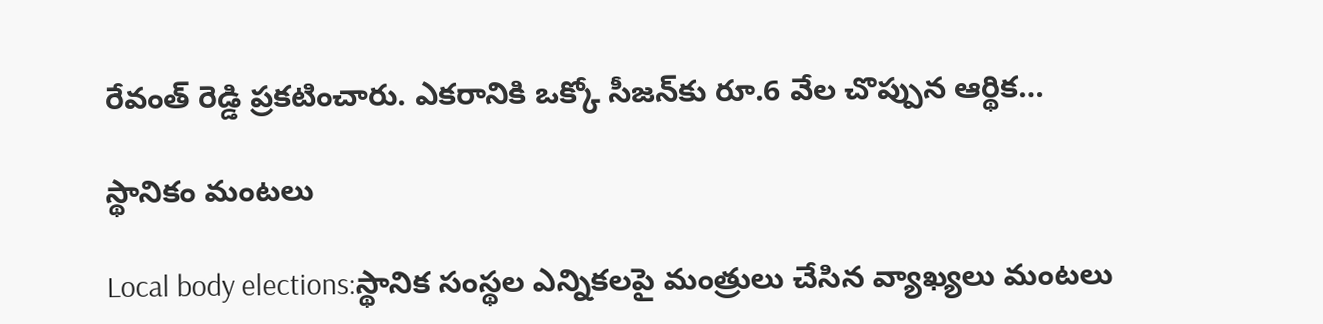రేవంత్ రెడ్డి ప్రకటించారు. ఎకరానికి ఒక్కో సీజన్‌కు రూ.6 వేల చొప్పున ఆర్థిక…

స్థానికం మంట‌లు

Local body elections:స్థానిక సంస్థ‌ల ఎన్నిక‌ల‌పై మంత్రులు చేసిన వ్యాఖ్య‌లు మంట‌లు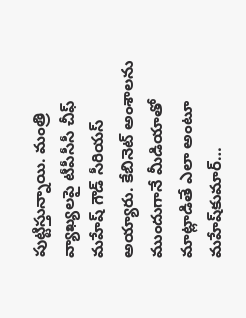పుట్టిస్తున్నాయి. మంత్రి వ్యాఖ్య‌ల‌పై టీపీసీసీ చీఫ్‌ మహేష్‌ గౌడ్ సీరియస్ అయ్యారు. కేబినెట్‌ అంశాలను ముందుగానే మీడియాతో మాట్లాడితే ఎలా అంటూ మహేష్‌కుమార్‌…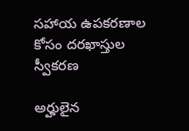సహాయ ఉపకరణాల కోసం దరఖాస్తుల స్వీకరణ

అర్హులైన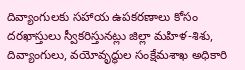దివ్యాంగులకు సహాయ ఉపకరణాలు కోసం దరఖాస్తులు స్వీకరిస్తునట్లు జిల్లా మహిళ-శిశు, దివ్యాంగులు, వయోవృద్ధుల సంక్షేమశాఖ అధికారి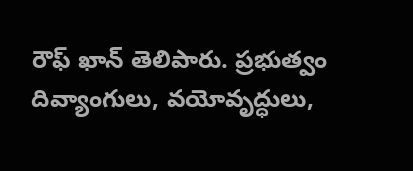రౌఫ్ ఖాన్ తెలిపారు. ప్రభుత్వం దివ్యాంగులు, వయోవృద్ధులు,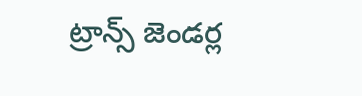ట్రాన్స్ జెండర్ల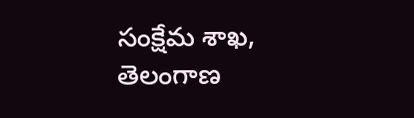సంక్షేమ శాఖ, తెలంగాణ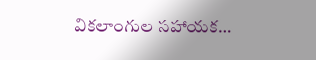వికలాంగుల సహాయక…